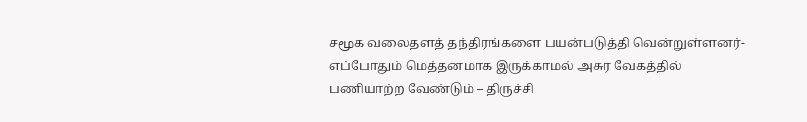சமூக வலைதளத் தந்திரங்களை பயன்படுத்தி வென்றுள்ளனர்- எப்போதும் மெத்தனமாக இருக்காமல் அசுர வேகத்தில் பணியாற்ற வேண்டும் – திருச்சி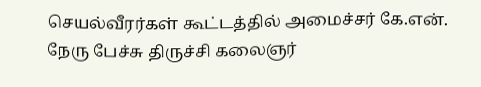செயல்வீரர்கள் கூட்டத்தில் அமைச்சர் கே.என். நேரு பேச்சு திருச்சி கலைஞர்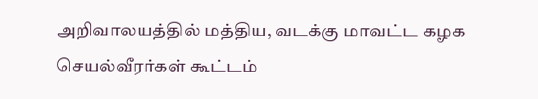அறிவாலயத்தில் மத்திய, வடக்கு மாவட்ட கழக செயல்வீரர்கள் கூட்டம்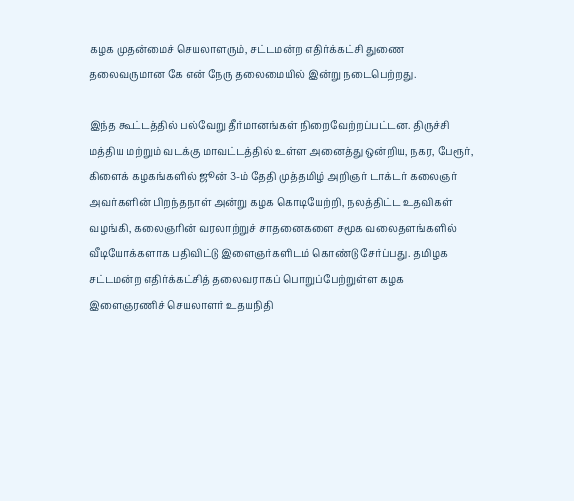கழக முதன்மைச் செயலாளரும், சட்டமன்ற எதிர்க்கட்சி துணை தலைவருமான கே என் நேரு தலைமையில் இன்று நடைபெற்றது.

இந்த கூட்டத்தில் பல்வேறு தீர்மானங்கள் நிறைவேற்றப்பட்டன. திருச்சி மத்திய மற்றும் வடக்கு மாவட்டத்தில் உள்ள அனைத்து ஒன்றிய, நகர, பேரூர், கிளைக் கழகங்களில் ஜூன் 3-ம் தேதி முத்தமிழ் அறிஞர் டாக்டர் கலைஞர் அவர்களின் பிறந்தநாள் அன்று கழக கொடியேற்றி, நலத்திட்ட உதவிகள் வழங்கி, கலைஞரின் வரலாற்றுச் சாதனைகளை சமூக வலைதளங்களில் வீடியோக்களாக பதிவிட்டு இளைஞர்களிடம் கொண்டு சேர்ப்பது. தமிழக சட்டமன்ற எதிர்க்கட்சித் தலைவராகப் பொறுப்பேற்றுள்ள கழக இளைஞரணிச் செயலாளர் உதயநிதி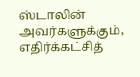ஸ்டாலின் அவர்களுக்கும், எதிர்க்கட்சித்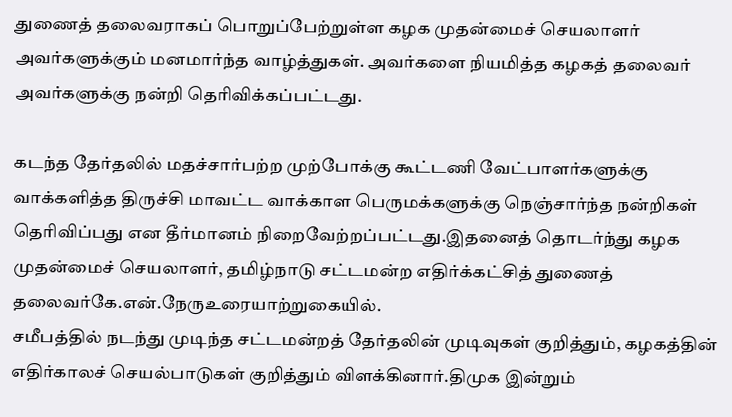துணைத் தலைவராகப் பொறுப்பேற்றுள்ள கழக முதன்மைச் செயலாளர் அவர்களுக்கும் மனமார்ந்த வாழ்த்துகள். அவர்களை நியமித்த கழகத் தலைவர் அவர்களுக்கு நன்றி தெரிவிக்கப்பட்டது.

கடந்த தேர்தலில் மதச்சார்பற்ற முற்போக்கு கூட்டணி வேட்பாளர்களுக்கு வாக்களித்த திருச்சி மாவட்ட வாக்காள பெருமக்களுக்கு நெஞ்சார்ந்த நன்றிகள் தெரிவிப்பது என தீர்மானம் நிறைவேற்றப்பட்டது.இதனைத் தொடர்ந்து கழக முதன்மைச் செயலாளர், தமிழ்நாடு சட்டமன்ற எதிர்க்கட்சித் துணைத் தலைவர்கே.என்.நேருஉரையாற்றுகையில்.
சமீபத்தில் நடந்து முடிந்த சட்டமன்றத் தேர்தலின் முடிவுகள் குறித்தும், கழகத்தின் எதிர்காலச் செயல்பாடுகள் குறித்தும் விளக்கினார்.திமுக இன்றும்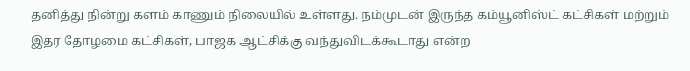தனித்து நின்று களம் காணும் நிலையில் உள்ளது. நம்முடன் இருந்த கம்யூனிஸ்ட் கட்சிகள் மற்றும் இதர தோழமை கட்சிகள், பாஜக ஆட்சிக்கு வந்துவிடக்கூடாது என்ற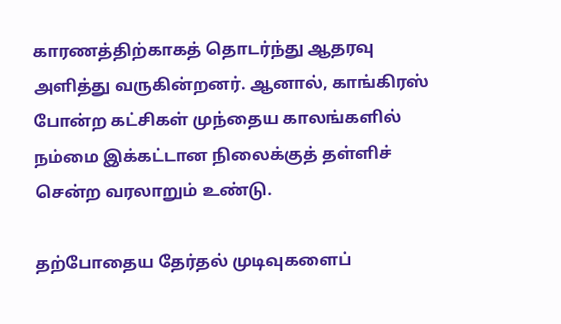காரணத்திற்காகத் தொடர்ந்து ஆதரவு அளித்து வருகின்றனர். ஆனால், காங்கிரஸ் போன்ற கட்சிகள் முந்தைய காலங்களில் நம்மை இக்கட்டான நிலைக்குத் தள்ளிச் சென்ற வரலாறும் உண்டு.

தற்போதைய தேர்தல் முடிவுகளைப்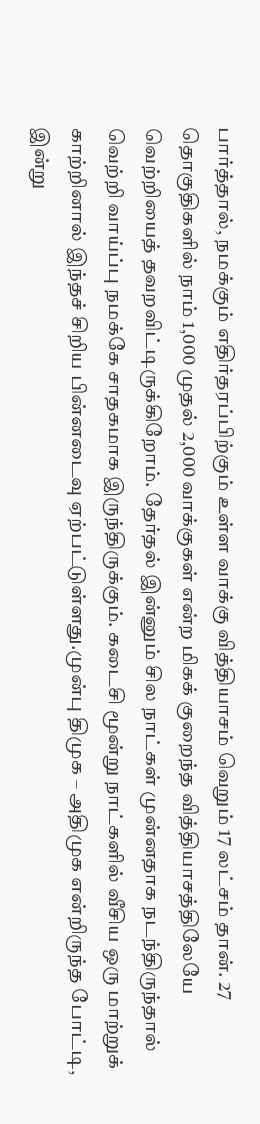பார்த்தால், நமக்கும் எதிர்தரப்பிற்கும் உள்ள வாக்கு வித்தியாசம் வெறும் 17 லட்சம் தான். 27 தொகுதிகளில் நாம் 1,000 முதல் 2,000 வாக்குகள் என்ற மிகக் குறைந்த வித்தியாசத்திலேயே வெற்றியைத் தவறவிட்டிருக்கிறோம். தேர்தல் இன்னும் சில நாட்கள் முன்னதாக நடந்திருந்தால் வெற்றி வாய்ப்பு நமக்கே சாதகமாக இருந்திருக்கும். கடைசி மூன்று நாட்களில் வீசிய ஒரு மாற்றுக் காற்றினால் இந்தச் சிறிய பின்னடைவு ஏற்பட்டுள்ளது.முன்பு திமுக – அதிமுக என்றிருந்த போட்டி, இன்று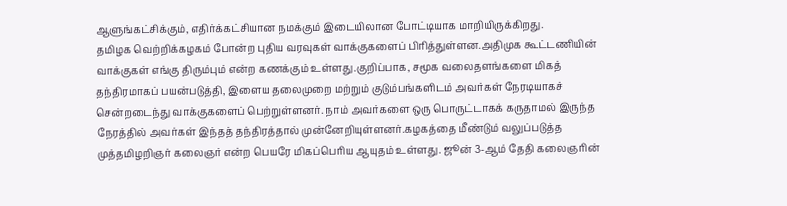ஆளுங்கட்சிக்கும், எதிர்க்கட்சியான நமக்கும் இடையிலான போட்டியாக மாறியிருக்கிறது.
தமிழக வெற்றிக்கழகம் போன்ற புதிய வரவுகள் வாக்குகளைப் பிரித்துள்ளன.அதிமுக கூட்டணியின் வாக்குகள் எங்கு திரும்பும் என்ற கணக்கும் உள்ளது.குறிப்பாக, சமூக வலைதளங்களை மிகத் தந்திரமாகப் பயன்படுத்தி, இளைய தலைமுறை மற்றும் குடும்பங்களிடம் அவர்கள் நேரடியாகச் சென்றடைந்து வாக்குகளைப் பெற்றுள்ளனர். நாம் அவர்களை ஒரு பொருட்டாகக் கருதாமல் இருந்த நேரத்தில் அவர்கள் இந்தத் தந்திரத்தால் முன்னேறியுள்ளனர்.கழகத்தை மீண்டும் வலுப்படுத்த முத்தமிழறிஞர் கலைஞர் என்ற பெயரே மிகப்பெரிய ஆயுதம் உள்ளது. ஜூன் 3-ஆம் தேதி கலைஞரின்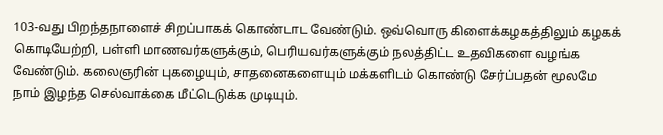103-வது பிறந்தநாளைச் சிறப்பாகக் கொண்டாட வேண்டும். ஒவ்வொரு கிளைக்கழகத்திலும் கழகக் கொடியேற்றி, பள்ளி மாணவர்களுக்கும், பெரியவர்களுக்கும் நலத்திட்ட உதவிகளை வழங்க வேண்டும். கலைஞரின் புகழையும், சாதனைகளையும் மக்களிடம் கொண்டு சேர்ப்பதன் மூலமே நாம் இழந்த செல்வாக்கை மீட்டெடுக்க முடியும்.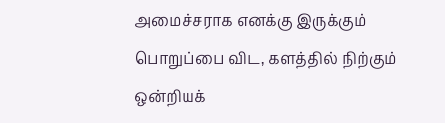அமைச்சராக எனக்கு இருக்கும் பொறுப்பை விட, களத்தில் நிற்கும் ஒன்றியக்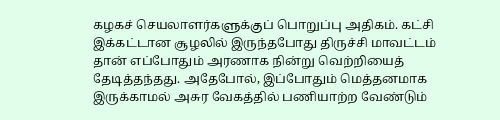கழகச் செயலாளர்களுக்குப் பொறுப்பு அதிகம். கட்சி இக்கட்டான சூழலில் இருந்தபோது திருச்சி மாவட்டம் தான் எப்போதும் அரணாக நின்று வெற்றியைத் தேடித்தந்தது. அதேபோல், இப்போதும் மெத்தனமாக இருக்காமல் அசுர வேகத்தில் பணியாற்ற வேண்டும்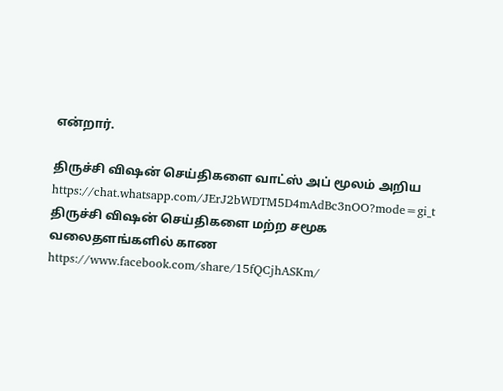என்றார்.

திருச்சி விஷன் செய்திகளை வாட்ஸ் அப் மூலம் அறிய
https://chat.whatsapp.com/JErJ2bWDTM5D4mAdBc3nOO?mode=gi_t
திருச்சி விஷன் செய்திகளை மற்ற சமூக வலைதளங்களில் காண
https://www.facebook.com/share/15fQCjhASKm/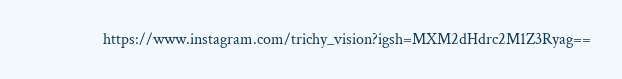https://www.instagram.com/trichy_vision?igsh=MXM2dHdrc2M1Z3Ryag==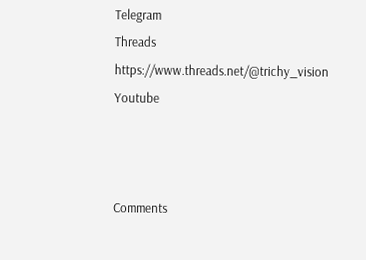Telegram
Threads
https://www.threads.net/@trichy_vision
Youtube



Comments